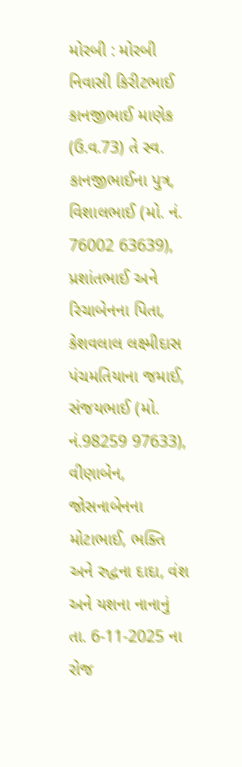મોરબી : મોરબી નિવાસી કિરીટભાઈ કાનજીભાઈ માણેક (ઉ.વ.73) તે સ્વ. કાનજીભાઈના પુત્ર, વિશાલભાઈ (મો. નં. 76002 63639), પ્રશાંતભાઈ અને રિચાબેનના પિતા, કેશવલાલ લક્ષ્મીદાસ પંચમતિયાના જમાઈ, સંજયભાઈ (મો. નં.98259 97633), વીણાબેન, જોસનાબેનના મોટાભાઈ, ભક્તિ અને રુદ્વના દાદા, વંશ અને યશના નાનાનું તા. 6-11-2025 ના રોજ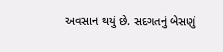અવસાન થયું છે. સદગતનું બેસણું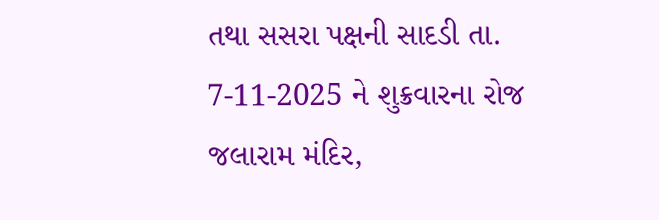તથા સસરા પક્ષની સાદડી તા. 7-11-2025 ને શુક્રવારના રોજ જલારામ મંદિર,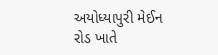અયોધ્યાપુરી મેઈન રોડ ખાતે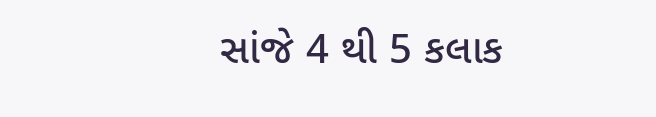સાંજે 4 થી 5 કલાક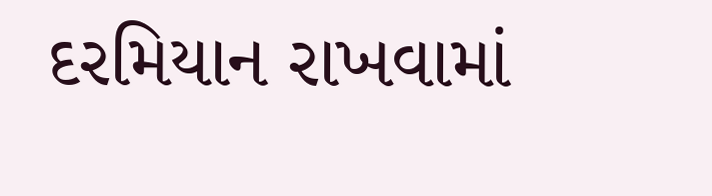દરમિયાન રાખવામાં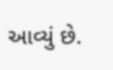આવ્યું છે.